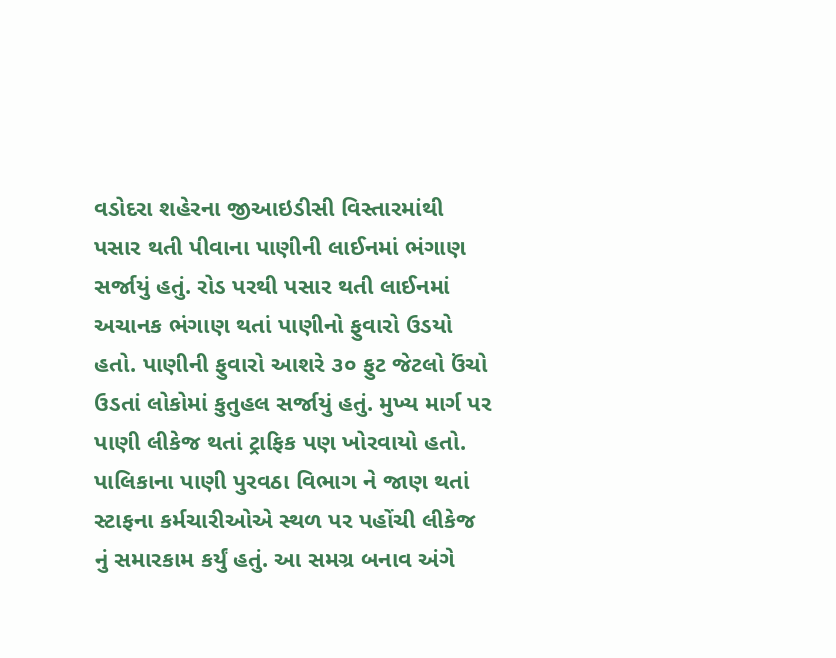વડોદરા શહેરના જીઆઇડીસી વિસ્તારમાંથી પસાર થતી પીવાના પાણીની લાઈનમાં ભંગાણ સર્જાયું હતું. રોડ પરથી પસાર થતી લાઈનમાં અચાનક ભંગાણ થતાં પાણીનો ફુવારો ઉડયો હતો. પાણીની ફુવારો આશરે ૩૦ ફુટ જેટલો ઉંચો ઉડતાં લોકોમાં કુતુહલ સર્જાયું હતું. મુખ્ય માર્ગ પર પાણી લીકેજ થતાં ટ્રાફિક પણ ખોરવાયો હતો. પાલિકાના પાણી પુરવઠા વિભાગ ને જાણ થતાં સ્ટાફના કર્મચારીઓએ સ્થળ પર પહોંચી લીકેજ નું સમારકામ કર્યું હતું. આ સમગ્ર બનાવ અંગે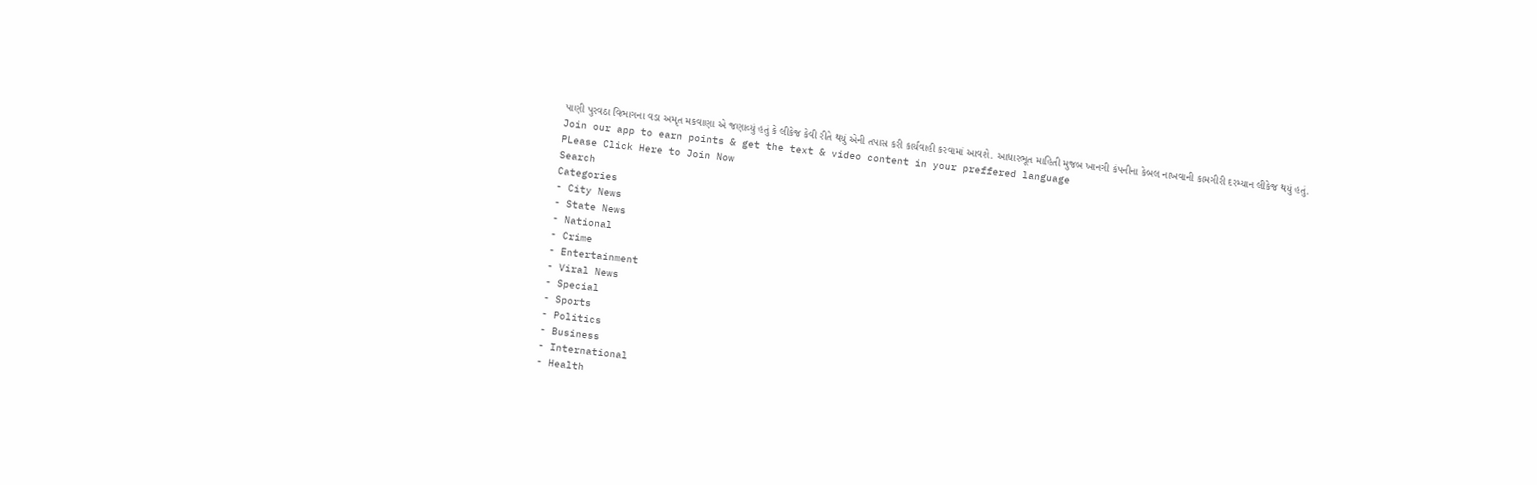પાણી પુરવઠા વિભાગના વડા અમૃત મકવાણા એ જણાવ્યું હતું કે લીકેજ કેવી રીતે થયું એની તપાસ કરી કાર્યવાહી કરવામાં આવશે. આધારભૂત માહિતી મુજબ ખાનગી કંપનીના કેબલ નાખવાની કામગીરી દરમ્યાન લીકેજ થયું હતું.
Join our app to earn points & get the text & video content in your preffered language
PLease Click Here to Join Now
Search
Categories
- City News
- State News
- National
- Crime
- Entertainment
- Viral News
- Special
- Sports
- Politics
- Business
- International
- Health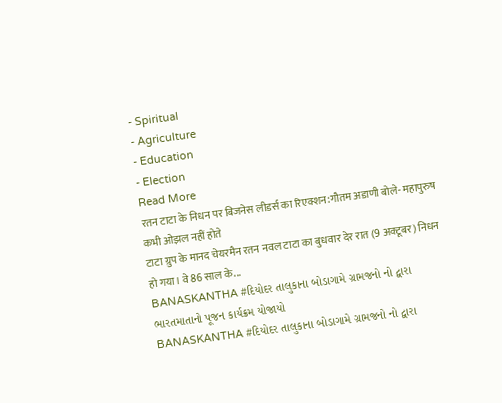- Spiritual
- Agriculture
- Education
- Election
Read More
रतन टाटा के निधन पर बिजनेस लीडर्स का रिएक्शन:गौतम अडाणी बोले- महापुरुष कभी ओझल नहीं होते
टाटा ग्रुप के मानद चेयरमैन रतन नवल टाटा का बुधवार देर रात (9 अक्टूबर) निधन हो गया। वे 86 साल के...
BANASKANTHA #દિયોદર તાલુકાના બોડાગામે ગ્રામજનો નો દ્વારા ભારતમાતાનો પૂજન કાર્યક્રમ યોજાયો
BANASKANTHA #દિયોદર તાલુકાના બોડાગામે ગ્રામજનો નો દ્વારા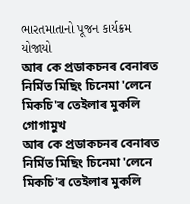ભારતમાતાનો પૂજન કાર્યક્રમ યોજાયો
আৰ কে প্ৰডাকচনৰ বেনাৰত নিৰ্মিত মিছিং চিনেমা 'লেনে মিকচি'ৰ তেইলাৰ মুকলি গোগামুখ
আৰ কে প্ৰডাকচনৰ বেনাৰত নিৰ্মিত মিছিং চিনেমা 'লেনে মিকচি'ৰ তেইলাৰ মুকলি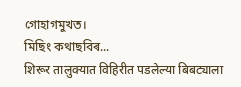গোহাগমুখত।
মিছিং কথাছবিৰ...
शिरूर तालुक्यात विहिरीत पडलेल्या बिबट्याला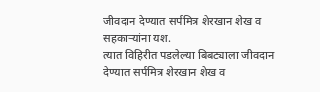जीवदान देण्यात सर्पमित्र शेरखान शेख व सहकाऱ्यांना यश.
त्यात विहिरीत पडलेल्या बिबट्याला जीवदान देण्यात सर्पमित्र शेरखान शेख व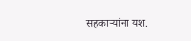सहकाऱ्यांना यश.